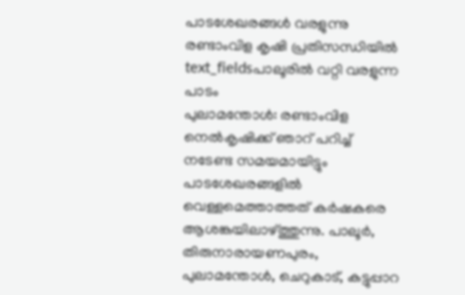പാടശേഖരങ്ങൾ വരളുന്നു രണ്ടാംവിള കൃഷി പ്രതിസന്ധിയിൽ
text_fieldsപാലൂരിൽ വറ്റി വരളുന്ന പാടം
പുലാമന്തോൾ: രണ്ടാംവിള നെൽകൃഷിക്ക് ഞാറ് പറിച്ച് നടേണ്ട സമയമായിട്ടും പാടശേഖരങ്ങളിൽ വെള്ളമെത്താത്തത് കർഷകരെ ആശങ്കയിലാഴ്ത്തുന്നു. പാലൂർ, തിരുനാരായണപുരം, പുലാമന്തോൾ, ചെറുകാട്, കട്ടുപ്പാറ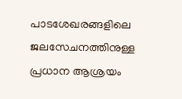പാടശേഖരങ്ങളിലെ ജലസേചനത്തിനുള്ള പ്രധാന ആശ്രയം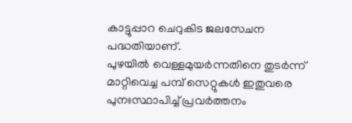കാട്ടുപ്പാറ ചെറുകിട ജലസേചന പദ്ധതിയാണ്.
പുഴയിൽ വെള്ളമുയർന്നതിനെ തുടർന്ന് മാറ്റിവെച്ച പമ്പ് സെറ്റുകൾ ഇതുവരെ പുനഃസ്ഥാപിച്ച് പ്രവർത്തനം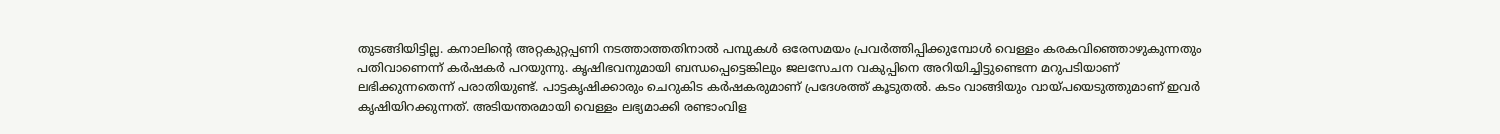തുടങ്ങിയിട്ടില്ല. കനാലിന്റെ അറ്റകുറ്റപ്പണി നടത്താത്തതിനാൽ പമ്പുകൾ ഒരേസമയം പ്രവർത്തിപ്പിക്കുമ്പോൾ വെള്ളം കരകവിഞ്ഞൊഴുകുന്നതും പതിവാണെന്ന് കർഷകർ പറയുന്നു. കൃഷിഭവനുമായി ബന്ധപ്പെട്ടെങ്കിലും ജലസേചന വകുപ്പിനെ അറിയിച്ചിട്ടുണ്ടെന്ന മറുപടിയാണ് ലഭിക്കുന്നതെന്ന് പരാതിയുണ്ട്. പാട്ടകൃഷിക്കാരും ചെറുകിട കർഷകരുമാണ് പ്രദേശത്ത് കൂടുതൽ. കടം വാങ്ങിയും വായ്പയെടുത്തുമാണ് ഇവർ കൃഷിയിറക്കുന്നത്. അടിയന്തരമായി വെള്ളം ലഭ്യമാക്കി രണ്ടാംവിള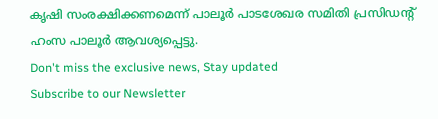കൃഷി സംരക്ഷിക്കണമെന്ന് പാലൂർ പാടശേഖര സമിതി പ്രസിഡന്റ് ഹംസ പാലൂർ ആവശ്യപ്പെട്ടു.
Don't miss the exclusive news, Stay updated
Subscribe to our Newsletter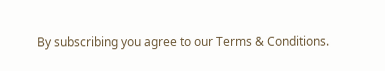By subscribing you agree to our Terms & Conditions.